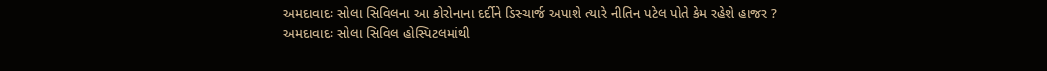અમદાવાદઃ સોલા સિવિલના આ કોરોનાના દર્દીને ડિસ્ચાર્જ અપાશે ત્યારે નીતિન પટેલ પોતે કેમ રહેશે હાજર ?
અમદાવાદઃ સોલા સિવિલ હોસ્પિટલમાંથી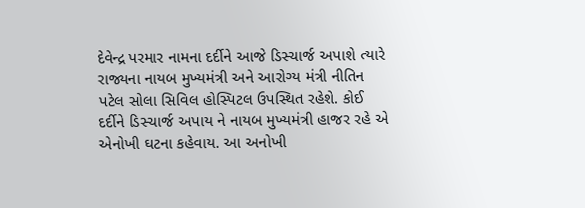દેવેન્દ્ર પરમાર નામના દર્દીને આજે ડિસ્ચાર્જ અપાશે ત્યારે રાજ્યના નાયબ મુખ્યમંત્રી અને આરોગ્ય મંત્રી નીતિન પટેલ સોલા સિવિલ હોસ્પિટલ ઉપસ્થિત રહેશે. કોઈ દર્દીને ડિસ્ચાર્જ અપાય ને નાયબ મુખ્યમંત્રી હાજર રહે એ એનોખી ઘટના કહેવાય. આ અનોખી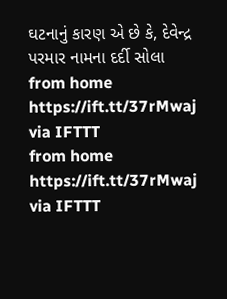ઘટનાનું કારણ એ છે કે, દેવેન્દ્ર પરમાર નામના દર્દી સોલા
from home https://ift.tt/37rMwaj
via IFTTT
from home https://ift.tt/37rMwaj
via IFTTT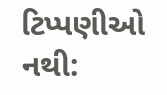ટિપ્પણીઓ નથી: